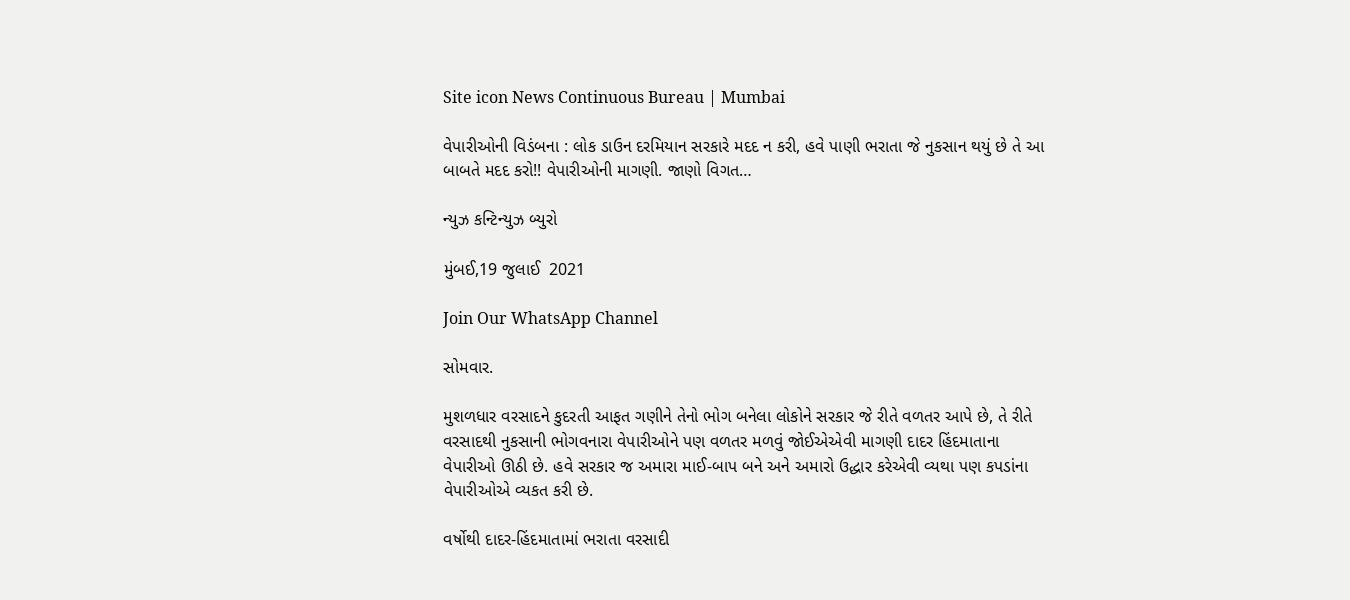Site icon News Continuous Bureau | Mumbai

વેપારીઓની વિડંબના : લોક ડાઉન દરમિયાન સરકારે મદદ ન કરી, હવે પાણી ભરાતા જે નુકસાન થયું છે તે આ બાબતે મદદ કરો!! વેપારીઓની માગણી. જાણો વિગત…

ન્યુઝ કન્ટિન્યુઝ બ્યુરો

મુંબઈ,19 જુલાઈ  2021

Join Our WhatsApp Channel

સોમવાર.

મુશળધાર વરસાદને કુદરતી આફત ગણીને તેનો ભોગ બનેલા લોકોને સરકાર જે રીતે વળતર આપે છે, તે રીતે વરસાદથી નુકસાની ભોગવનારા વેપારીઓને પણ વળતર મળવું જોઈએએવી માગણી દાદર હિંદમાતાના વેપારીઓ ઊઠી છે. હવે સરકાર જ અમારા માઈ-બાપ બને અને અમારો ઉદ્ધાર કરેએવી વ્યથા પણ કપડાંના વેપારીઓએ વ્યકત કરી છે.

વર્ષોથી દાદર-હિંદમાતામાં ભરાતા વરસાદી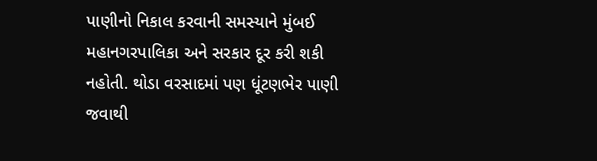પાણીનો નિકાલ કરવાની સમસ્યાને મુંબઈ મહાનગરપાલિકા અને સરકાર દૂર કરી શકી નહોતી. થોડા વરસાદમાં પણ ધૂંટણભેર પાણી જવાથી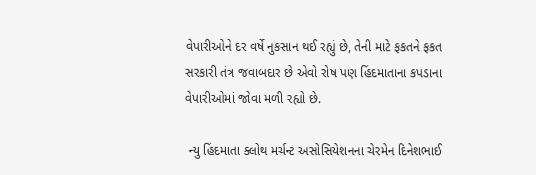વેપારીઓને દર વર્ષે નુકસાન થઈ રહ્યું છે, તેની માટે ફકતને ફકત સરકારી તંત્ર જવાબદાર છે એવો રોષ પણ હિંદમાતાના કપડાના વેપારીઓમાં જોવા મળી રહ્યો છે.

 ન્યુ હિંદમાતા ક્લોથ મર્ચન્ટ અસોસિયેશનના ચેરમેન દિનેશભાઈ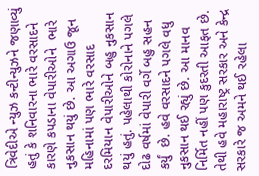ત્રિવેદીએ ન્યુઝ કન્ટીન્યુઝને જણાવ્યું હતું કે શનિવારના ભારે વરસાદને કારણે કપડાના વેપારીઓને  ભારે નુકસાન થયું છે. આ અગાઉ જૂન મહિનામાં પણ ભારે વરસાદ દરમિયાન વેપારીઓને બહુ નુકસાન થયું હતું. પહેલાથી કોરોનાને પગલે દોઢ વર્ષમાં વેપારી વર્ગે બહુ સહન કર્યું  છે. હવે વરસાદને પગલે વધુ નુકસાન થઈ રહ્યું છે. આ માનવ નિર્મિત નહીં પણ કુદરતી આફત છે. તેથી હવે મહારાષ્ટ્ર સરકાર અને કેન્દ્ર સરકારે જ અમને થઈ રહેલા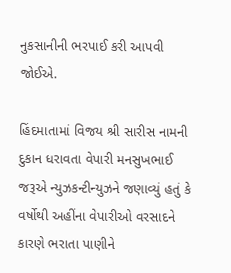નુકસાનીની ભરપાઈ કરી આપવી જોઈએ.

હિંદમાતામાં વિજય શ્રી સારીસ નામની દુકાન ધરાવતા વેપારી મનસુખભાઈ જરૂએ ન્યુઝકન્ટીન્યુઝને જણાવ્યું હતું કે વર્ષોથી અહીંના વેપારીઓ વરસાદને કારણે ભરાતા પાણીને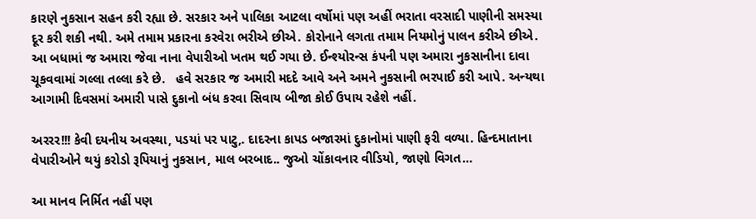કારણે નુકસાન સહન કરી રહ્યા છે. સરકાર અને પાલિકા આટલા વર્ષોમાં પણ અહીં ભરાતા વરસાદી પાણીની સમસ્યા દૂર કરી શકી નથી. અમે તમામ પ્રકારના કરવેરા ભરીએ છીએ. કોરોનાને લગતા તમામ નિયમોનું પાલન કરીએ છીએ. આ બધામાં જ અમારા જેવા નાના વેપારીઓ ખતમ થઈ ગયા છે. ઈન્શ્યોરન્સ કંપની પણ અમારા નુકસાનીના દાવા ચૂકવવામાં ગલ્લા તલ્લા કરે છે.   હવે સરકાર જ અમારી મદદે આવે અને અમને નુકસાની ભરપાઈ કરી આપે. અન્યથા આગામી દિવસમાં અમારી પાસે દુકાનો બંધ કરવા સિવાય બીજા કોઈ ઉપાય રહેશે નહીં.

અરરર!!! કેવી દયનીય અવસ્થા, પડયાં પર પાટુ,. દાદરના કાપડ બજારમાં દુકાનોમાં પાણી ફરી વળ્યા. હિન્દમાતાના વેપારીઓને થયું કરોડો રૂપિયાનું નુકસાન, માલ બરબાદ.. જુઓ ચોંકાવનાર વીડિયો, જાણો વિગત…

આ માનવ નિર્મિત નહીં પણ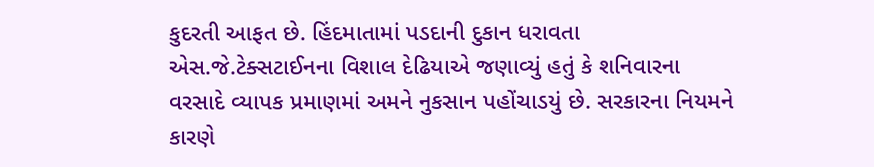કુદરતી આફત છે. હિંદમાતામાં પડદાની દુકાન ધરાવતા એસ.જે.ટેક્સટાઈનના વિશાલ દેઢિયાએ જણાવ્યું હતું કે શનિવારના વરસાદે વ્યાપક પ્રમાણમાં અમને નુકસાન પહોંચાડયું છે. સરકારના નિયમને કારણે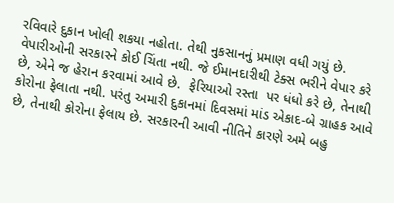રવિવારે દુકાન ખોલી શકયા નહોતા. તેથી નુકસાનનું પ્રમાણ વધી ગયું છે. વેપારીઓની સરકારને કોઈ ચિંતા નથી. જે ઈમાનદારીથી ટેક્સ ભરીને વેપાર કરે છે, એને જ હેરાન કરવામાં આવે છે.  ફેરિયાઓ રસ્તા  પર ધંધો કરે છે, તેનાથી કોરોના ફેલાતા નથી. પરંતુ અમારી દુકાનમાં દિવસમાં માંડ એકાદ-બે ગ્રાહક આવે છે, તેનાથી કોરોના ફેલાય છે. સરકારની આવી નીતિને કારણે અમે બહુ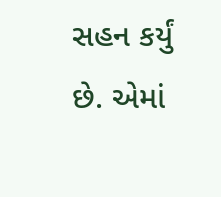સહન કર્યું છે. એમાં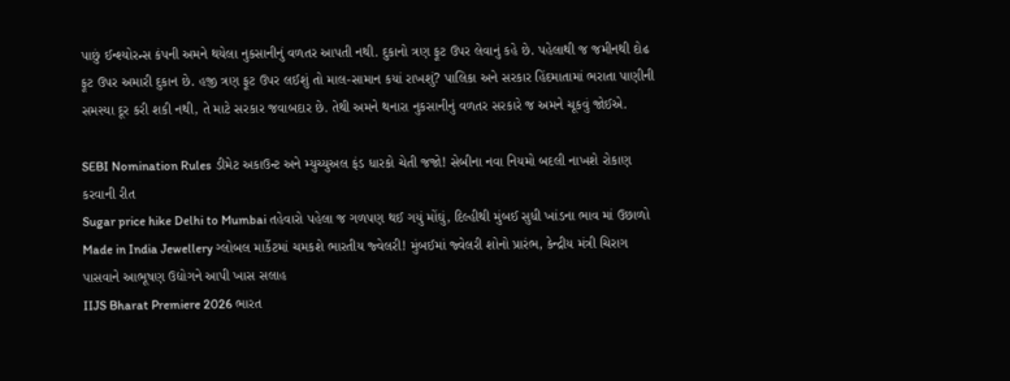પાછું ઈન્શ્યોરન્સ કંપની અમને થયેલા નુકસાનીનું વળતર આપતી નથી. દુકાનો ત્રણ ફૂટ ઉપર લેવાનું કહે છે. પહેલાથી જ જમીનથી દોઢ ફૂટ ઉપર અમારી દુકાન છે. હજી ત્રણ ફૂટ ઉપર લઈશું તો માલ-સામાન કયાં રાખશું? પાલિકા અને સરકાર હિંદમાતામાં ભરાતા પાણીની સમસ્યા દૂર કરી શકી નથી, તે માટે સરકાર જવાબદાર છે. તેથી અમને થનારા નુકસાનીનું વળતર સરકારે જ અમને ચૂકવું જોઈએ.

SEBI Nomination Rules ડીમેટ અકાઉન્ટ અને મ્યુચ્યુઅલ ફંડ ધારકો ચેતી જજો! સેબીના નવા નિયમો બદલી નાખશે રોકાણ કરવાની રીત
Sugar price hike Delhi to Mumbai તહેવારો પહેલા જ ગળપણ થઈ ગયું મોંઘું, દિલ્હીથી મુંબઈ સુધી ખાંડના ભાવ માં ઉછાળો
Made in India Jewellery ગ્લોબલ માર્કેટમાં ચમકશે ભારતીય જ્વેલરી! મુંબઈમાં જ્વેલરી શોનો પ્રારંભ, કેન્દ્રીય મંત્રી ચિરાગ પાસવાને આભૂષણ ઉદ્યોગને આપી ખાસ સલાહ
IIJS Bharat Premiere 2026 ભારત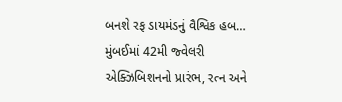બનશે રફ ડાયમંડનું વૈશ્વિક હબ… મુંબઈમાં 42મી જ્વેલરી એક્ઝિબિશનનો પ્રારંભ, રત્ન અને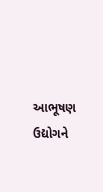આભૂષણ ઉદ્યોગને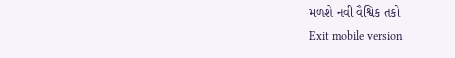મળશે નવી વૈશ્વિક તકો
Exit mobile version